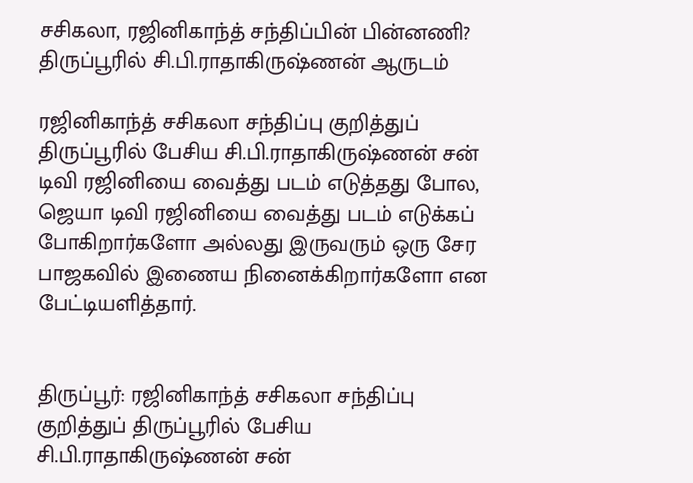சசிகலா, ரஜினிகாந்த் சந்திப்பின் பின்னணி? திருப்பூரில் சி.பி.ராதாகிருஷ்ணன் ஆருடம்

ரஜினிகாந்த் சசிகலா சந்திப்பு குறித்துப் திருப்பூரில் பேசிய சி.பி.ராதாகிருஷ்ணன் சன் டிவி ரஜினியை வைத்து படம் எடுத்தது போல, ஜெயா டிவி ரஜினியை வைத்து படம் எடுக்கப் போகிறார்களோ அல்லது இருவரும் ஒரு சேர பாஜகவில் இணைய நினைக்கிறார்களோ என பேட்டியளித்தார்.


திருப்பூர்: ரஜினிகாந்த் சசிகலா சந்திப்பு குறித்துப் திருப்பூரில் பேசிய சி.பி.ராதாகிருஷ்ணன் சன்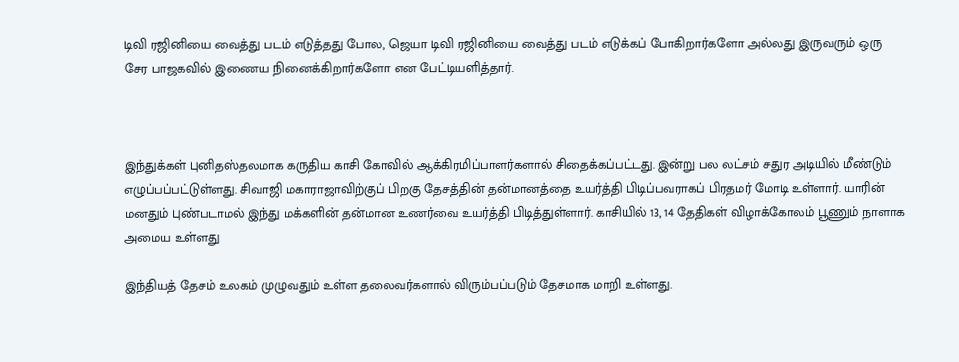டிவி ரஜினியை வைத்து படம் எடுத்தது போல, ஜெயா டிவி ரஜினியை வைத்து படம் எடுக்கப் போகிறார்களோ அல்லது இருவரும் ஒரு சேர பாஜகவில் இணைய நினைக்கிறார்களோ என பேட்டியளித்தார்.



இந்துக்கள் புனிதஸ்தலமாக கருதிய காசி கோவில் ஆக்கிரமிப்பாளர்களால் சிதைக்கப்பட்டது. இன்று பல லட்சம் சதுர அடியில் மீண்டும் எழுப்பப்பட்டுள்ளது. சிவாஜி மகாராஜாவிற்குப் பிறகு தேசத்தின் தன்மானத்தை உயர்த்தி பிடிப்பவராகப் பிரதமர் மோடி உள்ளார். யாரின் மனதும் புண்படாமல் இந்து மக்களின் தன்மான உணர்வை உயர்த்தி பிடித்துள்ளார். காசியில் 13, 14 தேதிகள் விழாக்கோலம் பூணும் நாளாக அமைய உள்ளது

இந்தியத் தேசம் உலகம் முழுவதும் உள்ள தலைவர்களால் விரும்பப்படும் தேசமாக மாறி உள்ளது.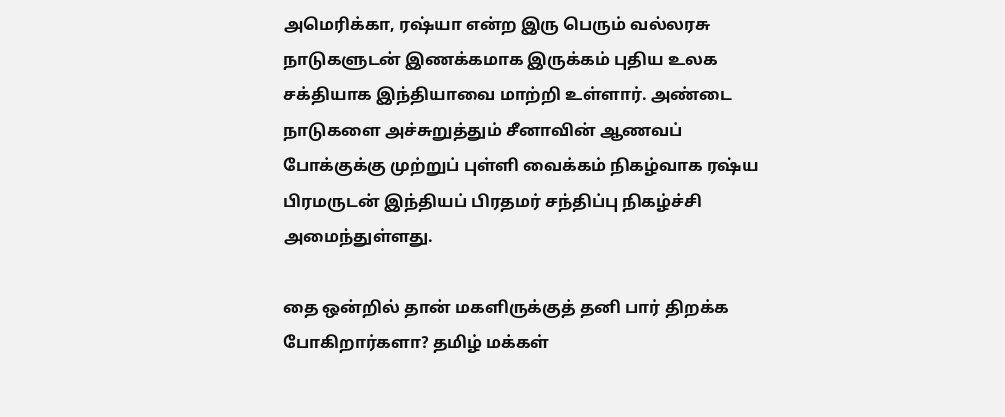அமெரிக்கா, ரஷ்யா என்ற இரு பெரும் வல்லரசு நாடுகளுடன் இணக்கமாக இருக்கம் புதிய உலக சக்தியாக இந்தியாவை மாற்றி உள்ளார். அண்டை நாடுகளை அச்சுறுத்தும் சீனாவின் ஆணவப் போக்குக்கு முற்றுப் புள்ளி வைக்கம் நிகழ்வாக ரஷ்ய பிரமருடன் இந்தியப் பிரதமர் சந்திப்பு நிகழ்ச்சி அமைந்துள்ளது‌.

தை ஒன்றில் தான் மகளிருக்குத் தனி பார் திறக்க போகிறார்களா? தமிழ் மக்கள்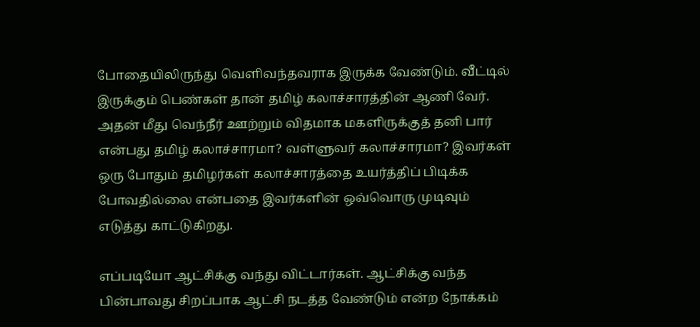போதையிலிருந்து வெளிவந்தவராக இருக்க வேண்டும். வீட்டில் இருக்கும் பெண்கள் தான் தமிழ் கலாச்சாரத்தின் ஆணி வேர். அதன் மீது வெந்நீர் ஊற்றும் விதமாக மகளிருக்குத் தனி பார் என்பது தமிழ் கலாச்சாரமா? வள்ளுவர் கலாச்சாரமா? இவர்கள் ஒரு போதும் தமிழர்கள் கலாச்சாரத்தை உயர்த்திப் பிடிக்க போவதில்லை என்பதை இவர்களின் ஒவ்வொரு முடிவும் எடுத்து காட்டுகிறது.

எப்படியோ ஆட்சிக்கு வந்து விட்டார்கள். ஆட்சிக்கு வந்த பின்பாவது சிறப்பாக ஆட்சி நடத்த வேண்டும் என்ற நோக்கம்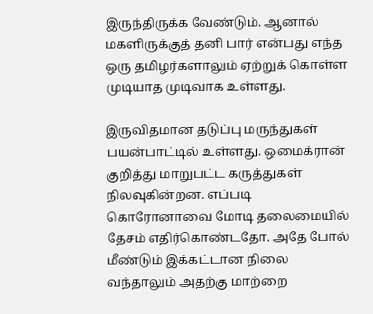இருந்திருக்க வேண்டும். ஆனால் மகளிருக்குத் தனி பார் என்பது எந்த ஒரு தமிழர்களாலும் ஏற்றுக் கொள்ள முடியாத முடிவாக உள்ளது.

இருவிதமான தடுப்பு மருந்துகள் பயன்பாட்டில் உள்ளது. ஒமைக்ரான் குறித்து மாறுபட்ட கருத்துகள் நிலவுகின்றன. எப்படி கொரோனாவை மோடி தலைமையில் தேசம் எதிர்கொண்டதோ. அதே போல் மீண்டும் இக்கட்டான நிலை வந்தாலும் அதற்கு மாற்றை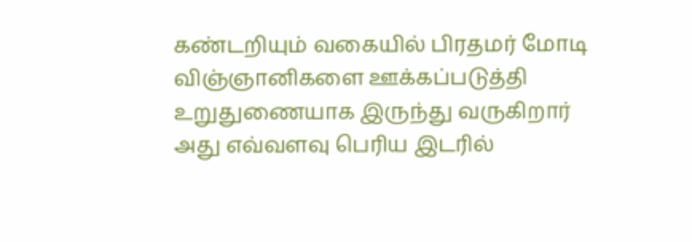கண்டறியும் வகையில் பிரதமர் மோடி விஞ்ஞானிகளை ஊக்கப்படுத்தி உறுதுணையாக இருந்து வருகிறார் அது எவ்வளவு பெரிய இடரில்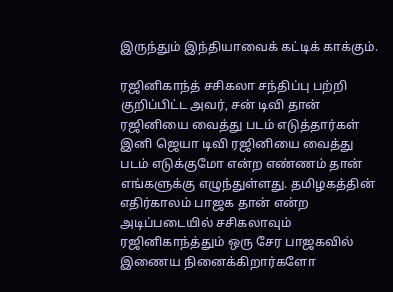இருந்தும் இந்தியாவைக் கட்டிக் காக்கும்.

ரஜினிகாந்த் சசிகலா சந்திப்பு பற்றி குறிப்பிட்ட அவர், சன் டிவி தான் ரஜினியை வைத்து படம் எடுத்தார்கள் இனி ஜெயா டிவி ரஜினியை வைத்து படம் எடுக்குமோ என்ற எண்ணம் தான் எங்களுக்கு எழுந்துள்ளது. தமிழகத்தின் எதிர்காலம் பாஜக தான் என்ற அடிப்படையில் சசிகலாவும் ரஜினிகாந்த்தும் ஒரு சேர பாஜகவில் இணைய நினைக்கிறார்களோ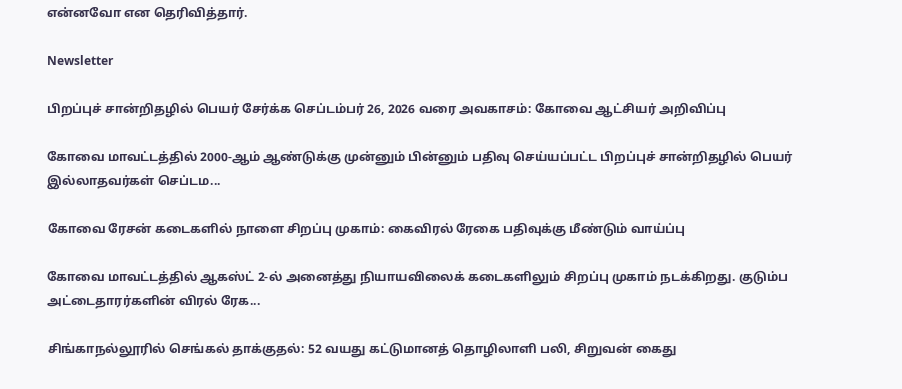என்னவோ என தெரிவித்தார்.

Newsletter

பிறப்புச் சான்றிதழில் பெயர் சேர்க்க செப்டம்பர் 26, 2026 வரை அவகாசம்: கோவை ஆட்சியர் அறிவிப்பு

கோவை மாவட்டத்தில் 2000-ஆம் ஆண்டுக்கு முன்னும் பின்னும் பதிவு செய்யப்பட்ட பிறப்புச் சான்றிதழில் பெயர் இல்லாதவர்கள் செப்டம...

கோவை ரேசன் கடைகளில் நாளை சிறப்பு முகாம்: கைவிரல் ரேகை பதிவுக்கு மீண்டும் வாய்ப்பு

கோவை மாவட்டத்தில் ஆகஸ்ட் 2-ல் அனைத்து நியாயவிலைக் கடைகளிலும் சிறப்பு முகாம் நடக்கிறது. குடும்ப அட்டைதாரர்களின் விரல் ரேக...

சிங்காநல்லூரில் செங்கல் தாக்குதல்: 52 வயது கட்டுமானத் தொழிலாளி பலி, சிறுவன் கைது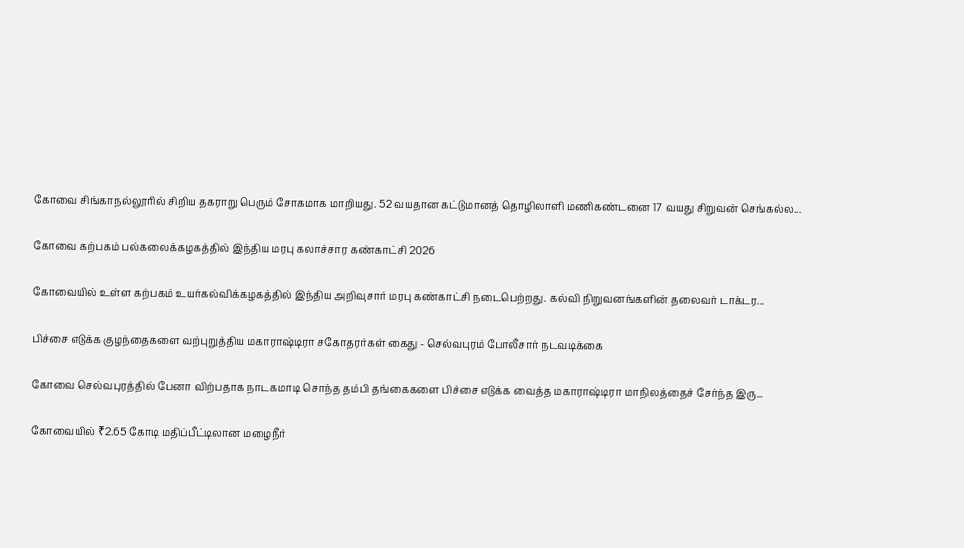கோவை சிங்காநல்லூரில் சிறிய தகராறு பெரும் சோகமாக மாறியது. 52 வயதான கட்டுமானத் தொழிலாளி மணிகண்டனை 17 வயது சிறுவன் செங்கல்ல...

கோவை கற்பகம் பல்கலைக்கழகத்தில் இந்திய மரபு கலாச்சார கண்காட்சி 2026

கோவையில் உள்ள கற்பகம் உயர்கல்விக்கழகத்தில் இந்திய அறிவுசார் மரபு கண்காட்சி நடைபெற்றது. கல்வி நிறுவனங்களின் தலைவர் டாக்டர...

பிச்சை எடுக்க குழந்தைகளை வற்புறுத்திய மகாராஷ்டிரா சகோதரர்கள் கைது - செல்வபுரம் போலீசார் நடவடிக்கை

கோவை செல்வபுரத்தில் பேனா விற்பதாக நாடகமாடி சொந்த தம்பி தங்கைகளை பிச்சை எடுக்க வைத்த மகாராஷ்டிரா மாநிலத்தைச் சேர்ந்த இரு...

கோவையில் ₹2.65 கோடி மதிப்பீட்டிலான மழைநீர்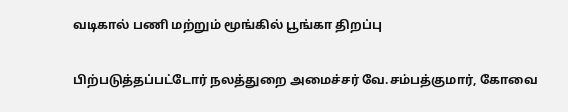வடிகால் பணி மற்றும் மூங்கில் பூங்கா திறப்பு

பிற்படுத்தப்பட்டோர் நலத்துறை அமைச்சர் வே.சம்பத்குமார், கோவை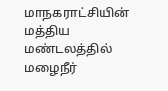மாநகராட்சியின் மத்திய மண்டலத்தில் மழைநீர்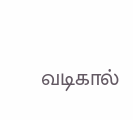வடிகால்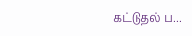கட்டுதல் ப...